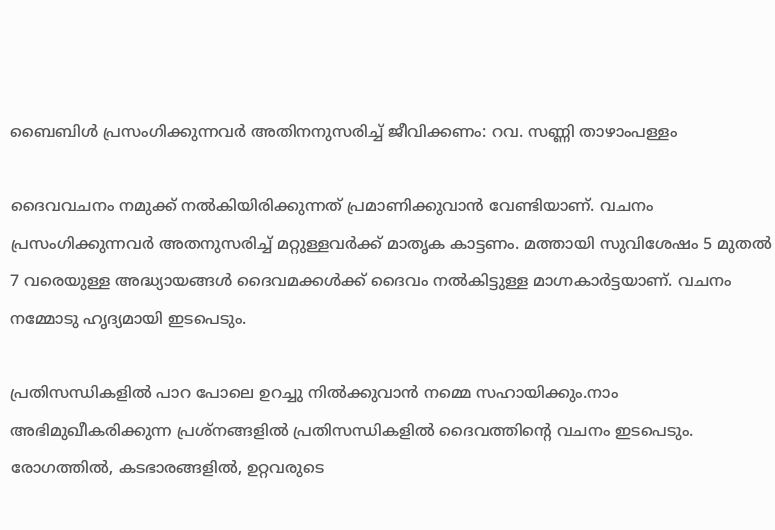ബൈബിൾ പ്രസംഗിക്കുന്നവർ അതിനനുസരിച്ച് ജീവിക്കണം: റവ. സണ്ണി താഴാംപള്ളം

ദൈവവചനം നമുക്ക് നൽകിയിരിക്കുന്നത് പ്രമാണിക്കുവാൻ വേണ്ടിയാണ്. വചനം പ്രസംഗിക്കുന്നവർ അതനുസരിച്ച് മറ്റുള്ളവർക്ക് മാതൃക കാട്ടണം. മത്തായി സുവിശേഷം 5 മുതൽ 7 വരെയുള്ള അദ്ധ്യായങ്ങൾ ദൈവമക്കൾക്ക് ദൈവം നൽകിട്ടുള്ള മാഗ്നകാർട്ടയാണ്. വചനം നമ്മോടു ഹൃദ്യമായി ഇടപെടും.

പ്രതിസന്ധികളിൽ പാറ പോലെ ഉറച്ചു നിൽക്കുവാൻ നമ്മെ സഹായിക്കും.നാം അഭിമുഖീകരിക്കുന്ന പ്രശ്നങ്ങളിൽ പ്രതിസന്ധികളിൽ ദൈവത്തിൻ്റെ വചനം ഇടപെടും. രോഗത്തിൽ, കടഭാരങ്ങളിൽ, ഉറ്റവരുടെ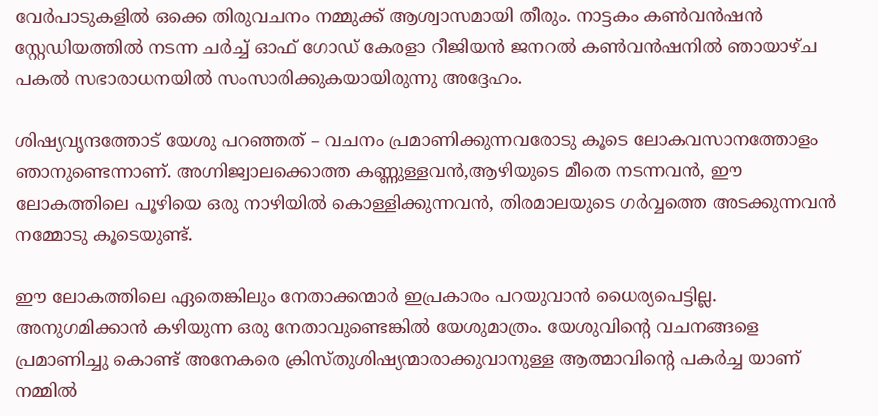വേർപാടുകളിൽ ഒക്കെ തിരുവചനം നമ്മുക്ക് ആശ്വാസമായി തീരും. നാട്ടകം കൺവൻഷൻ സ്റ്റേഡിയത്തിൽ നടന്ന ചർച്ച് ഓഫ് ഗോഡ് കേരളാ റീജിയൻ ജനറൽ കൺവൻഷനിൽ ഞായാഴ്ച പകൽ സഭാരാധനയിൽ സംസാരിക്കുകയായിരുന്നു അദ്ദേഹം.

ശിഷ്യവൃന്ദത്തോട് യേശു പറഞ്ഞത് – വചനം പ്രമാണിക്കുന്നവരോടു കൂടെ ലോകവസാനത്തോളം ഞാനുണ്ടെന്നാണ്. അഗ്നിജ്വാലക്കൊത്ത കണ്ണുള്ളവൻ,ആഴിയുടെ മീതെ നടന്നവൻ, ഈ ലോകത്തിലെ പൂഴിയെ ഒരു നാഴിയിൽ കൊള്ളിക്കുന്നവൻ, തിരമാലയുടെ ഗർവ്വത്തെ അടക്കുന്നവൻ നമ്മോടു കൂടെയുണ്ട്.

ഈ ലോകത്തിലെ ഏതെങ്കിലും നേതാക്കന്മാർ ഇപ്രകാരം പറയുവാൻ ധൈര്യപെട്ടില്ല. അനുഗമിക്കാൻ കഴിയുന്ന ഒരു നേതാവുണ്ടെങ്കിൽ യേശുമാത്രം. യേശുവിൻ്റെ വചനങ്ങളെ പ്രമാണിച്ചു കൊണ്ട് അനേകരെ ക്രിസ്തുശിഷ്യന്മാരാക്കുവാനുള്ള ആത്മാവിൻ്റെ പകർച്ച യാണ് നമ്മിൽ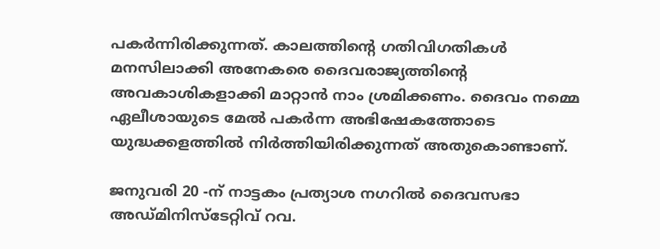പകർന്നിരിക്കുന്നത്. കാലത്തിൻ്റെ ഗതിവിഗതികൾ മനസിലാക്കി അനേകരെ ദൈവരാജ്യത്തിൻ്റെ അവകാശികളാക്കി മാറ്റാൻ നാം ശ്രമിക്കണം. ദൈവം നമ്മെ ഏലീശായുടെ മേൽ പകർന്ന അഭിഷേകത്തോടെ യുദ്ധക്കളത്തിൽ നിർത്തിയിരിക്കുന്നത് അതുകൊണ്ടാണ്.

ജനുവരി 20 -ന് നാട്ടകം പ്രത്യാശ നഗറിൽ ദൈവസഭാ അഡ്മിനിസ്ടേറ്റിവ് റവ.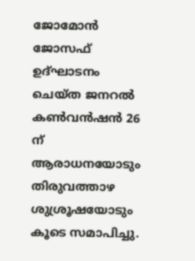ജോമോൻ ജോസഫ് ഉദ്ഘാടനം ചെയ്ത ജനറൽ കൺവൻഷൻ 26 ന് ആരാധനയോടും തിരുവത്താഴ ശുശ്രൂഷയോടും കൂടെ സമാപിച്ചു.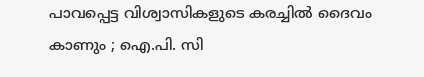പാവപ്പെട്ട വിശ്വാസികളുടെ കരച്ചിൽ ദൈവം കാണും ; ഐ.പി. സി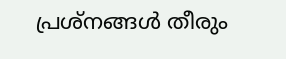പ്രശ്‌നങ്ങൾ തീരും